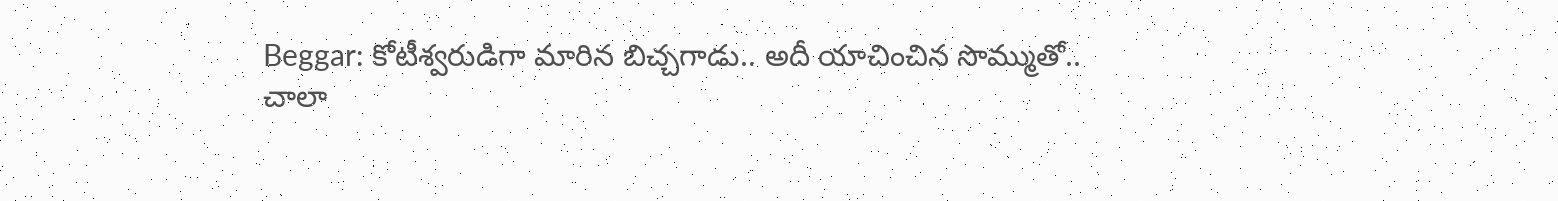Beggar: కోటీశ్వరుడిగా మారిన బిచ్చగాడు.. అదీ యాచించిన సొమ్ముతో..
చాలా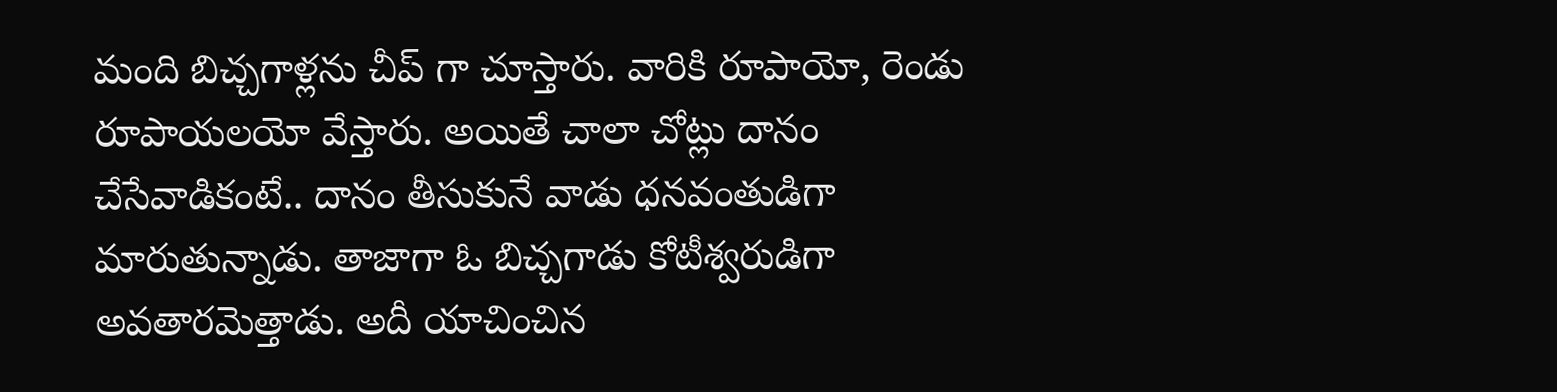మంది బిచ్చగాళ్లను చీప్ గా చూస్తారు. వారికి రూపాయో, రెండు రూపాయలయో వేస్తారు. అయితే చాలా చోట్లు దానం చేసేవాడికంటే.. దానం తీసుకునే వాడు ధనవంతుడిగా మారుతున్నాడు. తాజాగా ఓ బిచ్చగాడు కోటీశ్వరుడిగా అవతారమెత్తాడు. అదీ యాచించిన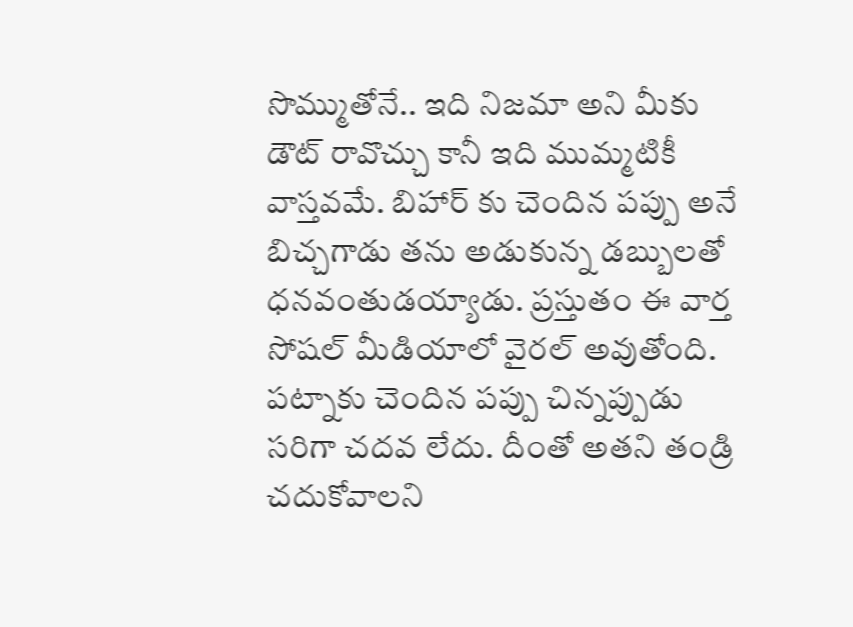సొమ్ముతోనే.. ఇది నిజమా అని మీకు డౌట్ రావొచ్చు కానీ ఇది ముమ్మటికీ వాస్తవమే. బిహార్ కు చెందిన పప్పు అనే బిచ్చగాడు తను అడుకున్న డబ్బులతో ధనవంతుడయ్యాడు. ప్రస్తుతం ఈ వార్త సోషల్ మీడియాలో వైరల్ అవుతోంది.
పట్నాకు చెందిన పప్పు చిన్నప్పుడు సరిగా చదవ లేదు. దీంతో అతని తండ్రి చదుకోవాలని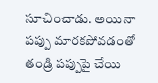సూచించాడు. అయినా పప్పు మారకపోవడంతో తండ్రి పప్పుపై చేయి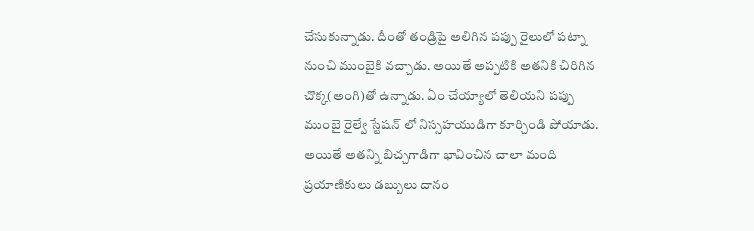చేసుకున్నాడు. దీంతో తండ్రిపై అలిగిన పప్పు రైలులో పట్నా నుంచి ముంబైకి వచ్చాడు. అయితే అప్పటికి అతనికి చిరిగిన చొక్క(అంగి)తో ఉన్నాడు. ఏం చేయ్యాలో తెలియని పప్పు ముంబై రైల్వే స్టేషన్ లో నిస్సహయుడిగా కూర్చిండి పోయాడు. అయితే అతన్ని బిచ్చగాడిగా భావించిన చాలా మంది ప్రయాణికులు డబ్బులు దానం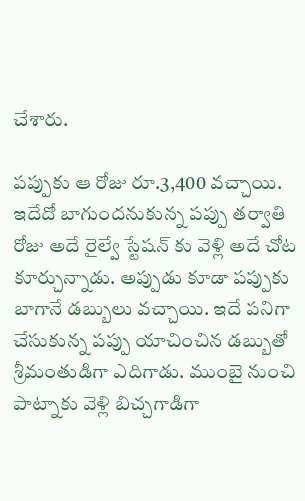చేశారు.

పప్పుకు ఆ రోజు రూ.3,400 వచ్చాయి. ఇదేదో బాగుందనుకున్న పప్పు తర్వాతి రోజు అదే రైల్వే స్టేషన్ కు వెళ్లి అదే చోట కూర్చున్నాడు. అప్పుడు కూడా పప్పుకు బాగానే డబ్బులు వచ్చాయి. ఇదే పనిగా చేసుకున్న పప్పు యాచించిన డబ్బుతో శ్రీమంతుడిగా ఎదిగాడు. ముంబై నుంచి పాట్నాకు వెళ్లి బిచ్చగాడిగా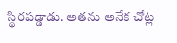స్థిరపడ్డాడు. అతను అనేక చోట్ల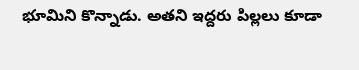భూమిని కొన్నాడు. అతని ఇద్దరు పిల్లలు కూడా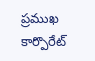ప్రముఖ కార్పొరేట్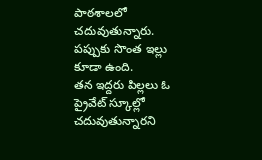పాఠశాలలో చదువుతున్నారు. పప్పుకు సొంత ఇల్లు కూడా ఉంది.
తన ఇద్దరు పిల్లలు ఓ ప్రైవేట్ స్కూల్లో చదువుతున్నారని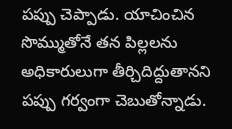పప్పు చెప్పాడు. యాచించిన సొమ్ముతోనే తన పిల్లలను అధికారులుగా తీర్చిదిద్దుతానని పప్పు గర్వంగా చెబుతోన్నాడు.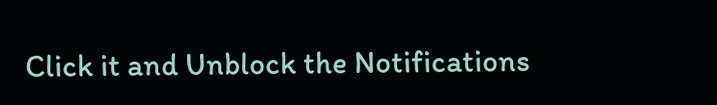Click it and Unblock the Notifications